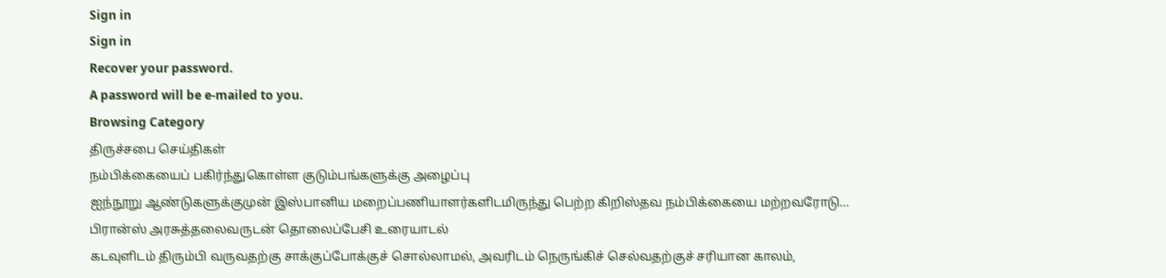Sign in
Sign in
Recover your password.
A password will be e-mailed to you.
Browsing Category
திருச்சபை செய்திகள்
நம்பிக்கையைப் பகிர்ந்துகொள்ள குடும்பங்களுக்கு அழைப்பு
ஐந்நூறு ஆண்டுகளுக்குமுன் இஸ்பானிய மறைப்பணியாளர்களிடமிருந்து பெற்ற கிறிஸ்தவ நம்பிக்கையை மற்றவரோடு…
பிரான்ஸ் அரசுத்தலைவருடன் தொலைப்பேசி உரையாடல்
கடவுளிடம் திரும்பி வருவதற்கு சாக்குப்போக்குச் சொல்லாமல், அவரிடம் நெருங்கிச் செல்வதற்குச் சரியான காலம்,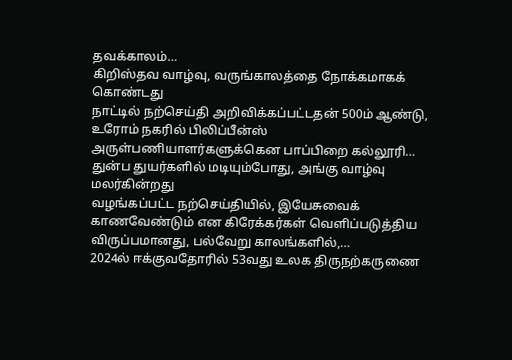தவக்காலம்…
கிறிஸ்தவ வாழ்வு, வருங்காலத்தை நோக்கமாகக் கொண்டது
நாட்டில் நற்செய்தி அறிவிக்கப்பட்டதன் 500ம் ஆண்டு, உரோம் நகரில் பிலிப்பீன்ஸ் அருள்பணியாளர்களுக்கென பாப்பிறை கல்லூரி…
துன்ப துயர்களில் மடியும்போது, அங்கு வாழ்வு மலர்கின்றது
வழங்கப்பட்ட நற்செய்தியில், இயேசுவைக் காணவேண்டும் என கிரேக்கர்கள் வெளிப்படுத்திய விருப்பமானது, பல்வேறு காலங்களில்,…
2024ல் ஈக்குவதோரில் 53வது உலக திருநற்கருணை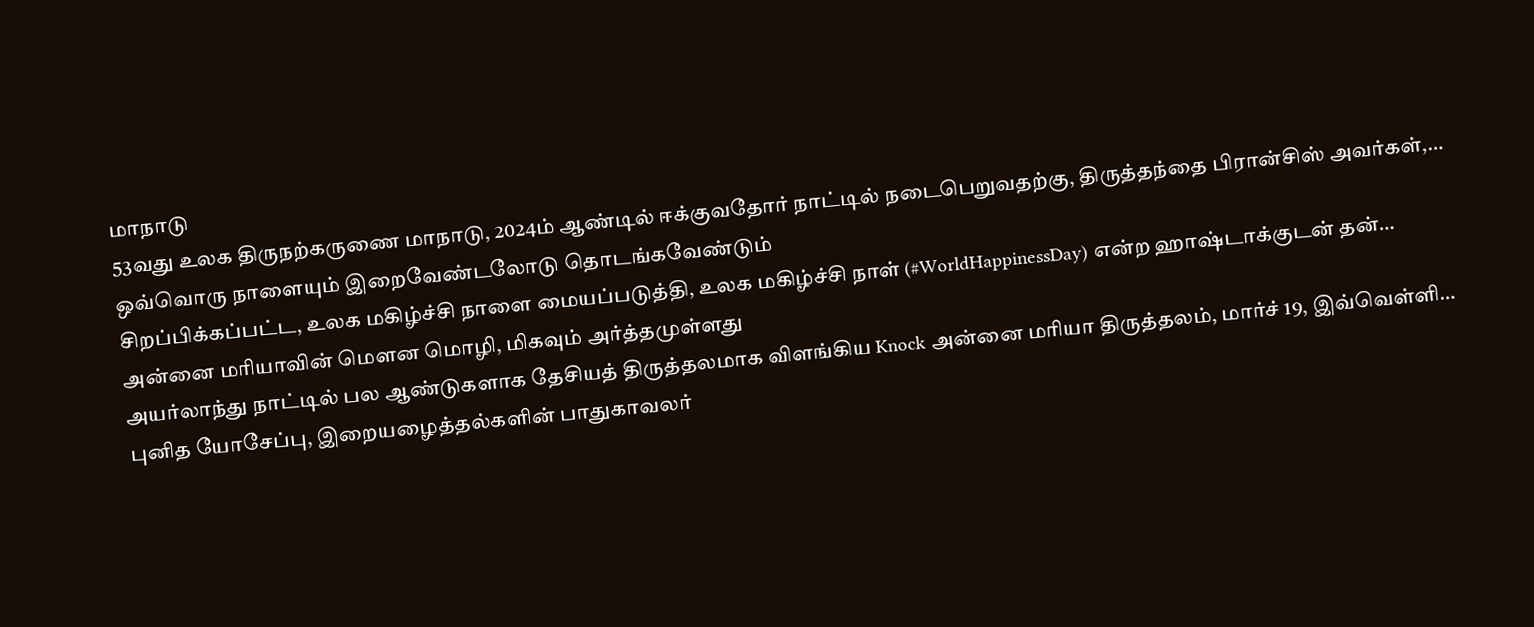மாநாடு
53வது உலக திருநற்கருணை மாநாடு, 2024ம் ஆண்டில் ஈக்குவதோர் நாட்டில் நடைபெறுவதற்கு, திருத்தந்தை பிரான்சிஸ் அவர்கள்,…
ஒவ்வொரு நாளையும் இறைவேண்டலோடு தொடங்கவேண்டும்
சிறப்பிக்கப்பட்ட, உலக மகிழ்ச்சி நாளை மையப்படுத்தி, உலக மகிழ்ச்சி நாள் (#WorldHappinessDay) என்ற ஹாஷ்டாக்குடன் தன்…
அன்னை மரியாவின் மௌன மொழி, மிகவும் அர்த்தமுள்ளது
அயர்லாந்து நாட்டில் பல ஆண்டுகளாக தேசியத் திருத்தலமாக விளங்கிய Knock அன்னை மரியா திருத்தலம், மார்ச் 19, இவ்வெள்ளி…
புனித யோசேப்பு, இறையழைத்தல்களின் பாதுகாவலர்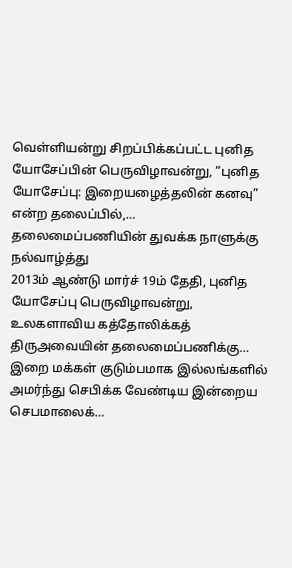வெள்ளியன்று சிறப்பிக்கப்பட்ட புனித யோசேப்பின் பெருவிழாவன்று, “புனித யோசேப்பு: இறையழைத்தலின் கனவு” என்ற தலைப்பில்,…
தலைமைப்பணியின் துவக்க நாளுக்கு நல்வாழ்த்து
2013ம் ஆண்டு மார்ச் 19ம் தேதி, புனித யோசேப்பு பெருவிழாவன்று, உலகளாவிய கத்தோலிக்கத் திருஅவையின் தலைமைப்பணிக்கு…
இறை மக்கள் குடும்பமாக இல்லங்களில் அமர்ந்து செபிக்க வேண்டிய இன்றைய செபமாலைக்…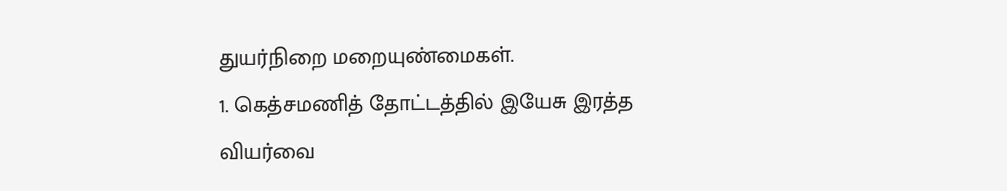துயர்நிறை மறையுண்மைகள்.
1. கெத்சமணித் தோட்டத்தில் இயேசு இரத்த வியர்வை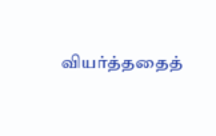வியர்த்ததைத்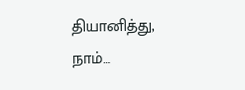தியானித்து,
நாம்…